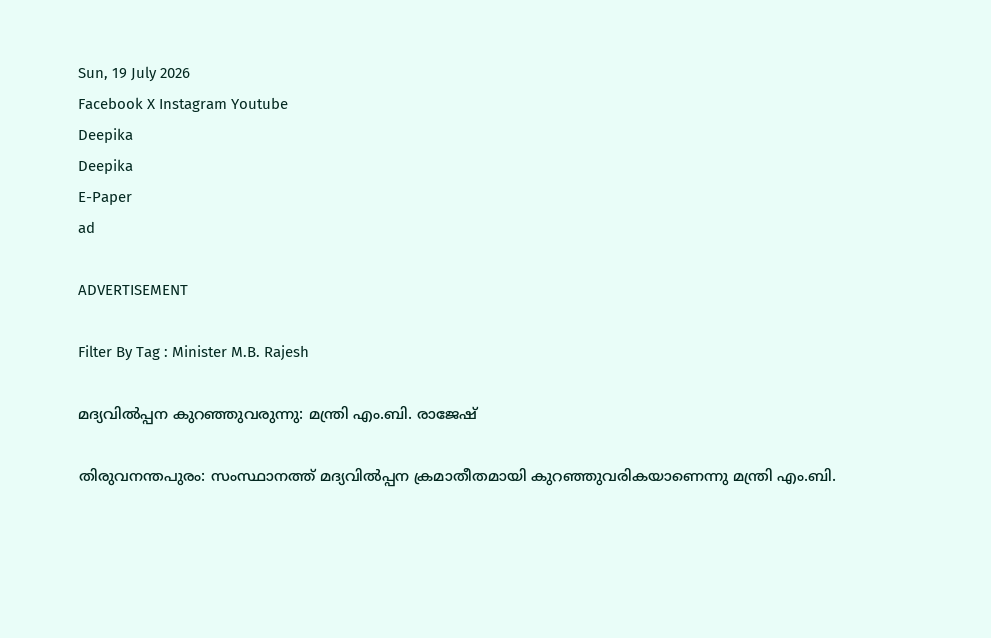Sun, 19 July 2026
Facebook X Instagram Youtube
Deepika
Deepika
E-Paper
ad

ADVERTISEMENT

Filter By Tag : Minister M.B. Rajesh

മദ്യവിൽപ്പന കുറഞ്ഞുവരുന്നു: മന്ത്രി എം.ബി. രാജേഷ്

തിരുവനന്തപുരം: സംസ്ഥാനത്ത് മദ്യവിൽപ്പന ക്രമാതീതമായി കുറഞ്ഞുവരികയാണെന്നു മന്ത്രി എം.ബി.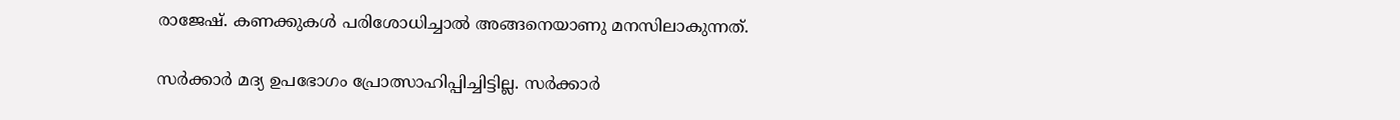രാജേഷ്. കണക്കുകൾ പരിശോധിച്ചാൽ അങ്ങനെയാണു മനസിലാകുന്നത്.

സർക്കാർ മദ്യ ഉപഭോഗം പ്രോത്സാഹിപ്പിച്ചിട്ടില്ല. സർക്കാർ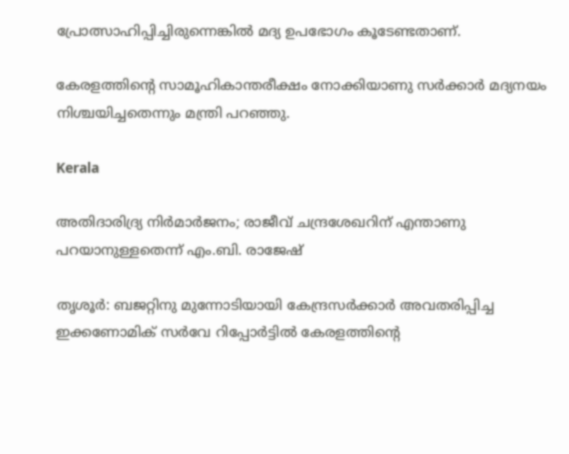പ്രോത്സാഹിപ്പിച്ചിരുന്നെങ്കിൽ മദ്യ ഉപഭോഗം കൂടേണ്ടതാണ്.

കേരളത്തിന്‍റെ സാമൂഹികാന്തരീക്ഷം നോക്കിയാണു സർക്കാർ മദ്യനയം നിശ്ചയിച്ചതെന്നും മന്ത്രി പറഞ്ഞു.

Kerala

അതിദാരിദ്ര്യ നിർമാർജനം; രാജീവ് ചന്ദ്രശേഖറിന് എന്താണു പറയാനുള്ളതെന്ന് എം.ബി. രാജേഷ്

തൃശൂർ: ബജറ്റിനു മുന്നോടിയായി കേന്ദ്രസർക്കാർ അവതരിപ്പിച്ച ഇക്കണോമിക് സർവേ റിപ്പോർട്ടിൽ കേരളത്തിന്‍റെ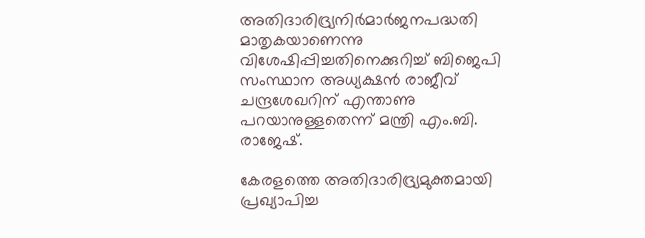അതിദാരിദ്ര്യനിർമാർജനപദ്ധതി മാതൃകയാണെന്നു വിശേഷിപ്പിച്ചതിനെക്കുറിച്ച് ബിജെപി സംസ്ഥാന അധ്യക്ഷൻ രാജീവ് ചന്ദ്രശേഖറിന് എന്താണു പറയാനുള്ളതെന്ന് മന്ത്രി എം.ബി. രാജേഷ്.

കേരളത്തെ അതിദാരിദ്ര്യമുക്തമായി പ്രഖ്യാപിച്ച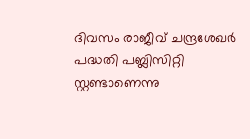ദിവസം രാജീവ് ചന്ദ്രശേഖർ പദ്ധതി പബ്ലിസിറ്റി സ്റ്റണ്ടാണെന്നു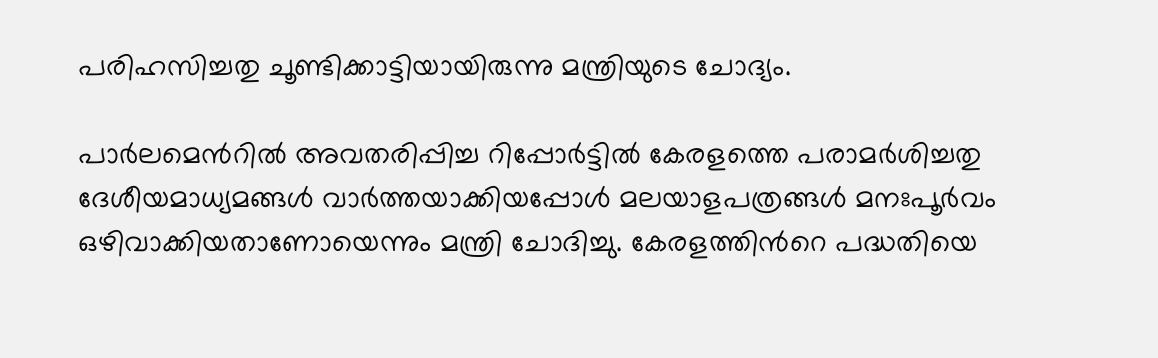പരിഹസിച്ചതു ചൂണ്ടിക്കാട്ടിയായിരുന്നു മന്ത്രിയുടെ ചോദ്യം.

പാർലമെന്‍റിൽ അവതരിപ്പിച്ച റിപ്പോർട്ടിൽ കേരളത്തെ പരാമർശിച്ചതു ദേശീയമാധ്യമങ്ങൾ വാർത്തയാക്കിയപ്പോൾ മലയാളപത്രങ്ങൾ മനഃപൂർവം ഒഴിവാക്കിയതാണോയെന്നും മന്ത്രി ചോദിച്ചു. കേരളത്തിന്‍റെ പദ്ധതിയെ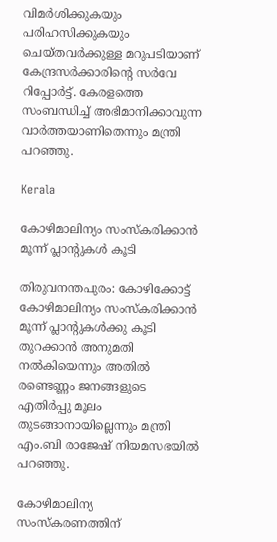വിമർശിക്കുകയും പരിഹസിക്കുകയും ചെയ്തവർക്കുള്ള മറുപടിയാണ് കേന്ദ്രസർക്കാരിന്‍റെ സർവേ റിപ്പോർട്ട്. കേരളത്തെ സംബന്ധിച്ച് അഭിമാനിക്കാവുന്ന വാർത്തയാണിതെന്നും മന്ത്രി പറഞ്ഞു.

Kerala

കോഴിമാലിന്യം സംസ്കരിക്കാൻ മൂന്ന് പ്ലാന്‍റുകൾ കൂടി

തിരുവനന്തപുരം: കോഴിക്കോട്ട് കോഴിമാലിന്യം സംസ്കരിക്കാൻ മൂന്ന് പ്ലാന്‍റുകൾക്കു കൂടി തുറക്കാൻ അനുമതി നൽകിയെന്നും അതിൽ രണ്ടെണ്ണം ജനങ്ങളുടെ എതിർപ്പു മൂലം തുടങ്ങാനായില്ലെന്നും മന്ത്രി എം.ബി രാജേഷ് നിയമസഭയിൽ പറഞ്ഞു.

കോഴിമാലിന്യ സംസ്കരണത്തിന്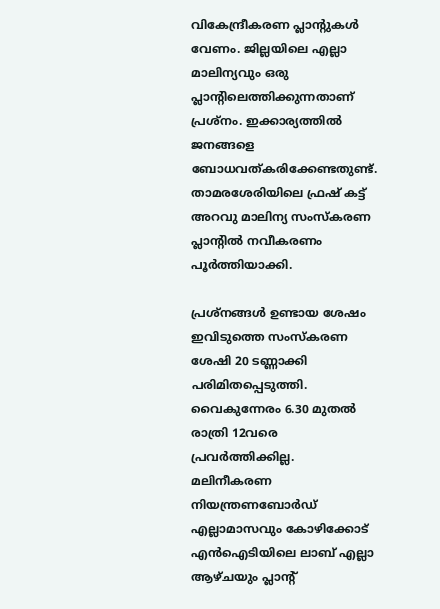വികേന്ദ്രീകരണ പ്ലാന്‍റുകൾ വേണം. ജില്ലയിലെ എല്ലാ മാലിന്യവും ഒരു പ്ലാന്‍റിലെത്തിക്കുന്നതാണ് പ്രശ്നം. ഇക്കാര്യത്തിൽ ജനങ്ങളെ ബോധവത്കരിക്കേണ്ടതുണ്ട്. താമരശേരിയിലെ ഫ്രഷ് കട്ട് അറവു മാലിന്യ സംസ്കരണ പ്ലാന്‍റിൽ നവീകരണം പൂർത്തിയാക്കി.

പ്രശ്നങ്ങൾ ഉണ്ടായ ശേഷം ഇവിടുത്തെ സംസ്കരണ ശേഷി 20 ടണ്ണാക്കി പരിമിതപ്പെടുത്തി. വൈകുന്നേരം 6.30 മുതൽ രാത്രി 12വരെ പ്രവർത്തിക്കില്ല. മലിനീകരണ നിയന്ത്രണബോർഡ് എല്ലാമാസവും കോഴിക്കോട് എൻഐടിയിലെ ലാബ് എല്ലാ ആഴ്ചയും പ്ലാന്‍റ്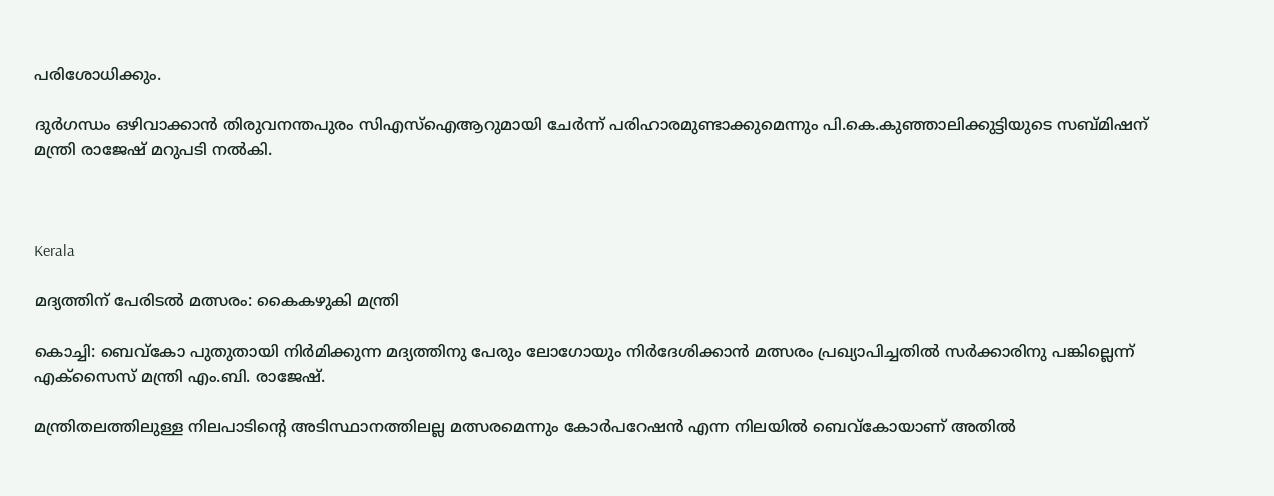പരിശോധിക്കും.

ദുർഗന്ധം ഒഴിവാക്കാൻ തിരുവനന്തപുരം സിഎസ്ഐആറുമായി ചേർന്ന് പരിഹാരമുണ്ടാക്കുമെന്നും പി.കെ.കുഞ്ഞാലിക്കുട്ടിയുടെ സബ്മിഷന് മന്ത്രി രാജേഷ് മറുപടി നൽകി.



Kerala

മദ്യത്തിന് പേരിടല്‍ മത്സരം: കൈകഴുകി മന്ത്രി

കൊച്ചി: ബെവ്കോ പുതുതായി നിര്‍മിക്കുന്ന മദ്യത്തിനു പേരും ലോഗോയും നിര്‍ദേശിക്കാന്‍ മത്സരം പ്രഖ്യാപിച്ചതിൽ സർക്കാരിനു പങ്കില്ലെന്ന് എക്സൈസ് മന്ത്രി എം.ബി. രാജേഷ്.

മന്ത്രിതലത്തിലുള്ള നിലപാടിന്‍റെ അടിസ്ഥാനത്തിലല്ല മത്സരമെന്നും കോര്‍പറേഷന്‍ എന്ന നിലയിൽ ബെവ്കോയാണ് അതിൽ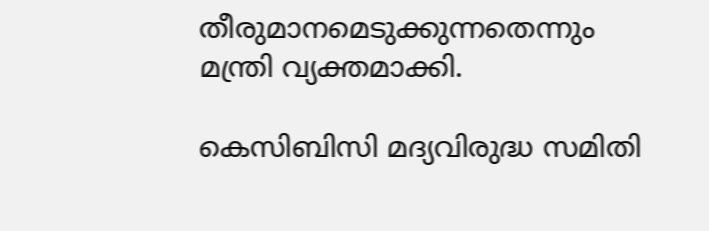തീരുമാനമെടുക്കുന്നതെന്നും മന്ത്രി വ്യക്തമാക്കി.

കെസിബിസി മദ്യവിരുദ്ധ സമിതി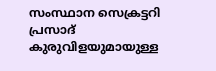സംസ്ഥാന സെക്രട്ടറി പ്രസാദ് കുരുവിളയുമായുള്ള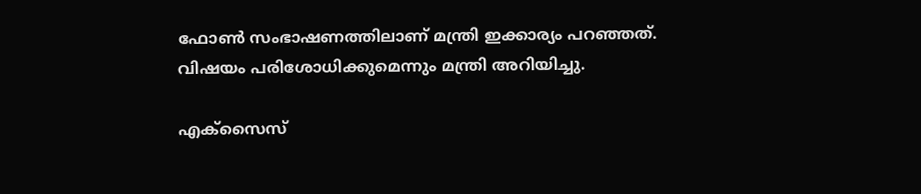ഫോണ്‍ സംഭാഷണത്തിലാണ് മന്ത്രി ഇക്കാര്യം പറഞ്ഞത്. വിഷയം പരിശോധിക്കുമെന്നും മന്ത്രി അറിയിച്ചു.

എക്‌സൈസ്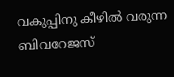വകുപ്പിനു കീഴില്‍ വരുന്ന ബിവറേജസ്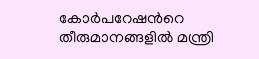കോര്‍പറേഷന്‍റെ തീരുമാനങ്ങളിൽ മന്ത്രി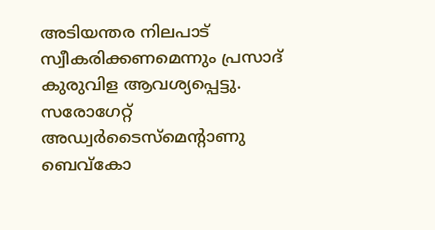അടിയന്തര നിലപാട് സ്വീകരിക്കണമെന്നും പ്രസാദ് കുരുവിള ആവശ്യപ്പെട്ടു. സരോഗേറ്റ് അഡ്വര്‍ടൈസ്‌മെന്‍റാണു ബെവ്കോ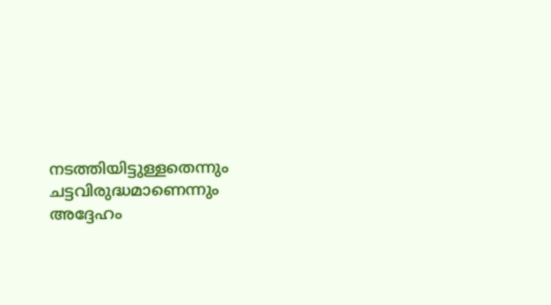നടത്തിയിട്ടുള്ളതെന്നും ചട്ടവിരുദ്ധമാണെന്നും അദ്ദേഹം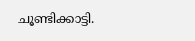ചൂണ്ടിക്കാട്ടി.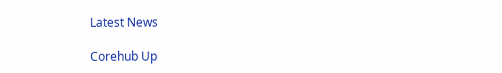Latest News

Corehub Up